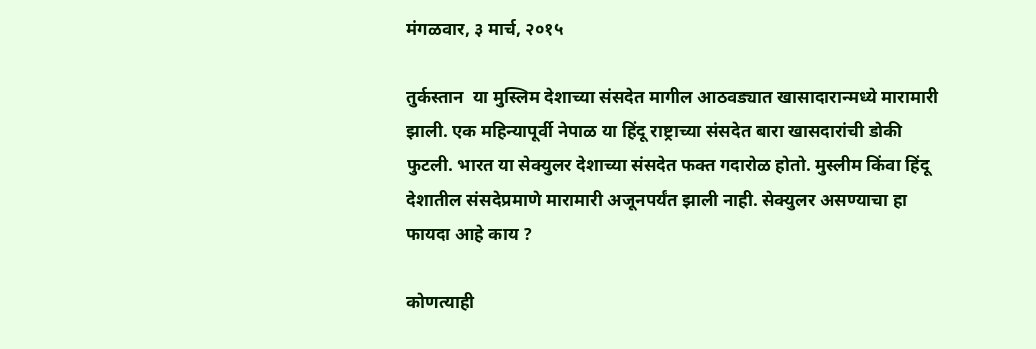मंगळवार, ३ मार्च, २०१५

तुर्कस्तान  या मुस्लिम देशाच्या संसदेत मागील आठवड्यात खासादारान्मध्ये मारामारी झाली. एक महिन्यापूर्वी नेपाळ या हिंदू राष्ट्राच्या संसदेत बारा खासदारांची डोकी फुटली. भारत या सेक्युलर देशाच्या संसदेत फक्त गदारोळ होतो. मुस्लीम किंवा हिंदू देशातील संसदेप्रमाणे मारामारी अजूनपर्यंत झाली नाही. सेक्युलर असण्याचा हा फायदा आहे काय ?

कोणत्याही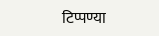टिप्पण्‍या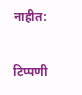नाहीत:

टिप्पणी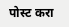पोस्ट करा